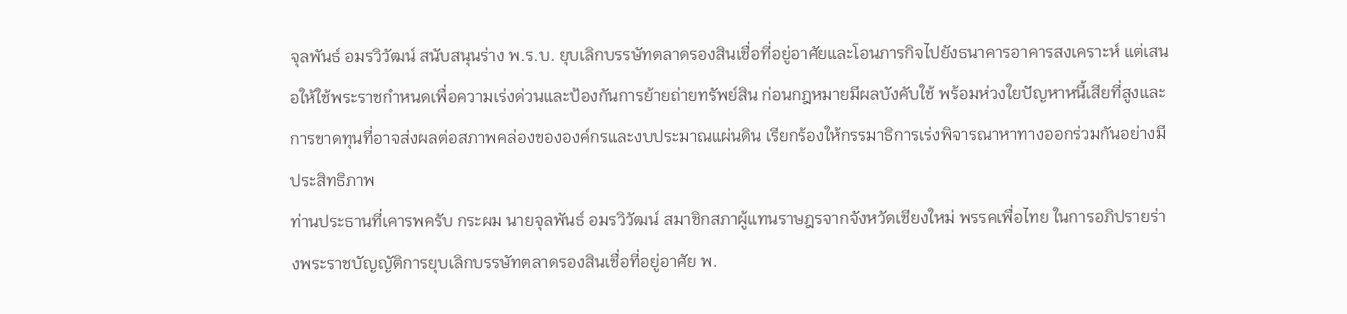จุลพันธ์ อมรวิวัฒน์ สนับสนุนร่าง พ.ร.บ. ยุบเลิกบรรษัทตลาดรองสินเชื่อที่อยู่อาศัยและโอนภารกิจไปยังธนาคารอาคารสงเคราะห์ แต่เสนอให้ใช้พระราชกำหนดเพื่อความเร่งด่วนและป้องกันการย้ายถ่ายทรัพย์สิน ก่อนกฎหมายมีผลบังคับใช้ พร้อมห่วงใยปัญหาหนี้เสียที่สูงและการขาดทุนที่อาจส่งผลต่อสภาพคล่องขององค์กรและงบประมาณแผ่นดิน เรียกร้องให้กรรมาธิการเร่งพิจารณาหาทางออกร่วมกันอย่างมีประสิทธิภาพ
ท่านประธานที่เคารพครับ กระผม นายจุลพันธ์ อมรวิวัฒน์ สมาชิกสภาผู้แทนราษฎรจากจังหวัดเชียงใหม่ พรรคเพื่อไทย ในการอภิปรายร่างพระราชบัญญัติการยุบเลิกบรรษัทตลาดรองสินเชื่อที่อยู่อาศัย พ.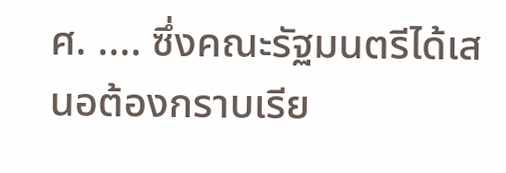ศ. .... ซึ่งคณะรัฐมนตรีได้เสนอต้องกราบเรีย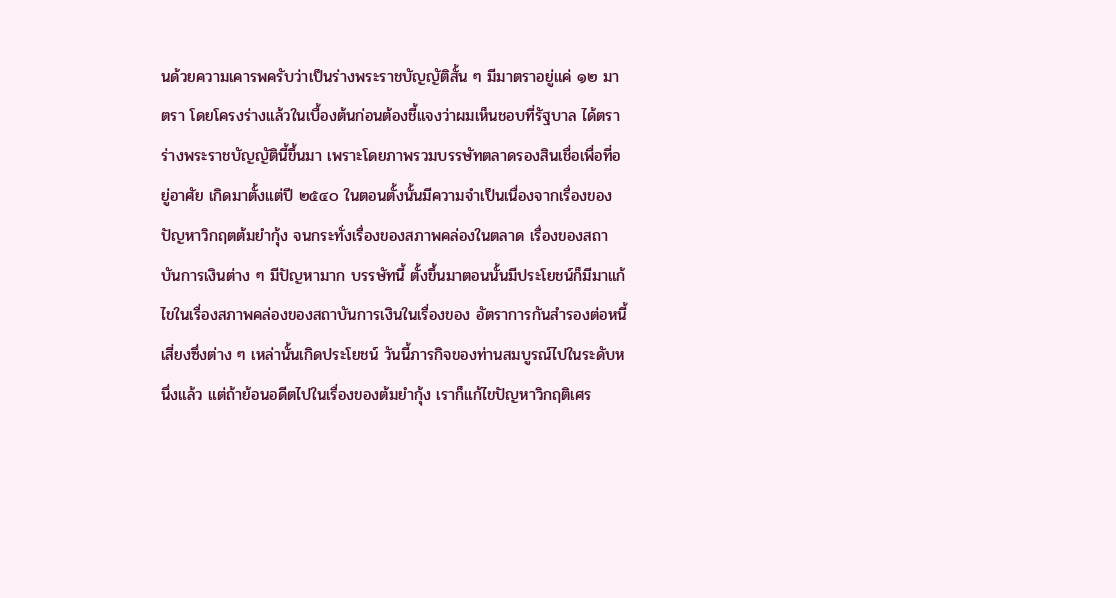นด้วยความเคารพครับว่าเป็นร่างพระราชบัญญัติสั้น ๆ มีมาตราอยู่แค่ ๑๒ มาตรา โดยโครงร่างแล้วในเบื้องต้นก่อนต้องชี้แจงว่าผมเห็นชอบที่รัฐบาล ได้ตราร่างพระราชบัญญัตินี้ขึ้นมา เพราะโดยภาพรวมบรรษัทตลาดรองสินเชื่อเพื่อที่อยู่อาศัย เกิดมาตั้งแต่ปี ๒๕๔๐ ในตอนตั้งนั้นมีความจำเป็นเนื่องจากเรื่องของปัญหาวิกฤตต้มยำกุ้ง จนกระทั่งเรื่องของสภาพคล่องในตลาด เรื่องของสถาบันการเงินต่าง ๆ มีปัญหามาก บรรษัทนี้ ตั้งขึ้นมาตอนนั้นมีประโยชน์ก็มีมาแก้ไขในเรื่องสภาพคล่องของสถาบันการเงินในเรื่องของ อัตราการกันสำรองต่อหนี้เสี่ยงซึ่งต่าง ๆ เหล่านั้นเกิดประโยชน์ วันนี้ภารกิจของท่านสมบูรณ์ไปในระดับหนึ่งแล้ว แต่ถ้าย้อนอดีตไปในเรื่องของต้มยำกุ้ง เราก็แก้ไขปัญหาวิกฤติเศร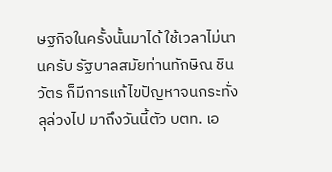ษฐกิจในครั้งนั้นมาได้ ใช้เวลาไม่นานครับ รัฐบาลสมัยท่านทักษิณ ชินวัตร ก็มีการแก้ไขปัญหาจนกระทั่งลุล่วงไป มาถึงวันนี้ตัว บตท. เอ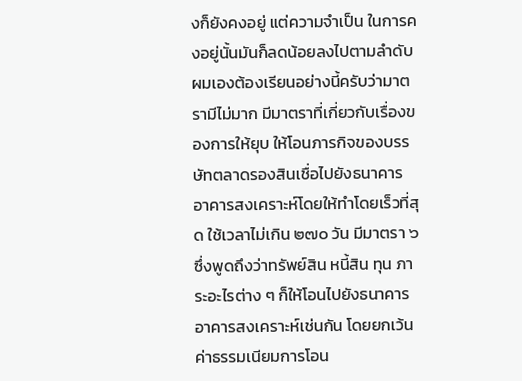งก็ยังคงอยู่ แต่ความจำเป็น ในการคงอยู่นั้นมันก็ลดน้อยลงไปตามลำดับ ผมเองต้องเรียนอย่างนี้ครับว่ามาตรามีไม่มาก มีมาตราที่เกี่ยวกับเรื่องของการให้ยุบ ให้โอนภารกิจของบรรษัทตลาดรองสินเชื่อไปยังธนาคาร อาคารสงเคราะห์โดยให้ทำโดยเร็วที่สุด ใช้เวลาไม่เกิน ๒๗๐ วัน มีมาตรา ๖ ซึ่งพูดถึงว่าทรัพย์สิน หนี้สิน ทุน ภาระอะไรต่าง ๆ ก็ให้โอนไปยังธนาคารอาคารสงเคราะห์เช่นกัน โดยยกเว้น ค่าธรรมเนียมการโอน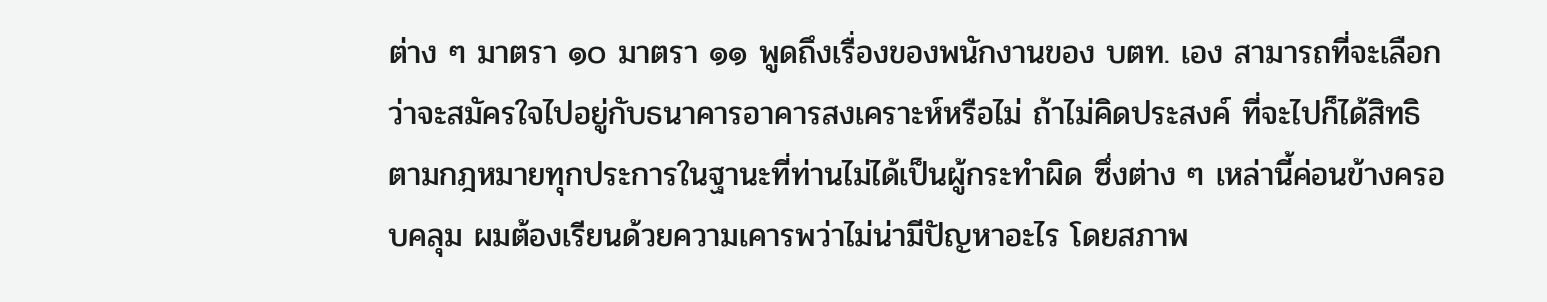ต่าง ๆ มาตรา ๑๐ มาตรา ๑๑ พูดถึงเรื่องของพนักงานของ บตท. เอง สามารถที่จะเลือกว่าจะสมัครใจไปอยู่กับธนาคารอาคารสงเคราะห์หรือไม่ ถ้าไม่คิดประสงค์ ที่จะไปก็ได้สิทธิตามกฎหมายทุกประการในฐานะที่ท่านไม่ได้เป็นผู้กระทำผิด ซึ่งต่าง ๆ เหล่านี้ค่อนข้างครอบคลุม ผมต้องเรียนด้วยความเคารพว่าไม่น่ามีปัญหาอะไร โดยสภาพ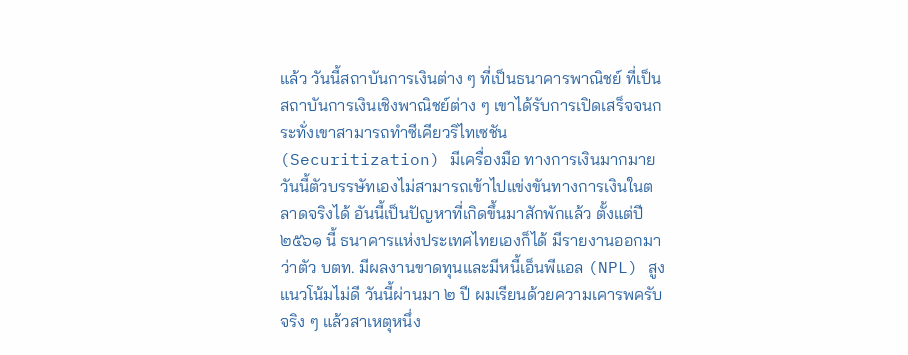แล้ว วันนี้สถาบันการเงินต่าง ๆ ที่เป็นธนาคารพาณิชย์ ที่เป็นสถาบันการเงินเชิงพาณิชย์ต่าง ๆ เขาได้รับการเปิดเสร็จจนกระทั่งเขาสามารถทำซีเคียวริไทเซชัน (Securitization) มีเครื่องมือ ทางการเงินมากมาย วันนี้ตัวบรรษัทเองไม่สามารถเข้าไปแข่งขันทางการเงินในตลาดจริงได้ อันนี้เป็นปัญหาที่เกิดขึ้นมาสักพักแล้ว ตั้งแต่ปี ๒๕๖๑ นี้ ธนาคารแห่งประเทศไทยเองก็ได้ มีรายงานออกมาว่าตัว บตท. มีผลงานขาดทุนและมีหนี้เอ็นพีแอล (NPL) สูง แนวโน้มไม่ดี วันนี้ผ่านมา ๒ ปี ผมเรียนด้วยความเคารพครับ จริง ๆ แล้วสาเหตุหนึ่ง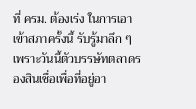ที่ ครม. ต้องเร่ง ในการเอาเข้าสภาครั้งนี้ รับรู้มาลึก ๆ เพราะวันนี้ตัวบรรษัทตลาดรองสินเชื่อเพื่อที่อยู่อา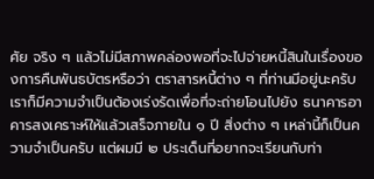ศัย จริง ๆ แล้วไม่มีสภาพคล่องพอที่จะไปจ่ายหนี้สินในเรื่องของการคืนพันธบัตรหรือว่า ตราสารหนี้ต่าง ๆ ที่ท่านมีอยู่นะครับ เราก็มีความจำเป็นต้องเร่งรัดเพื่อที่จะถ่ายโอนไปยัง ธนาคารอาคารสงเคราะห์ให้แล้วเสร็จภายใน ๑ ปี สิ่งต่าง ๆ เหล่านี้ก็เป็นความจำเป็นครับ แต่ผมมี ๒ ประเด็นที่อยากจะเรียนกับท่า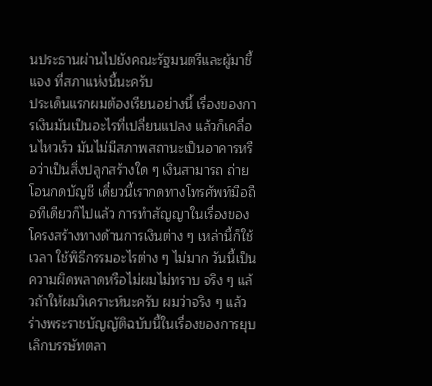นประธานผ่านไปยังคณะรัฐมนตรีและผู้มาชี้แจง ที่สภาแห่งนี้นะครับ
ประเด็นแรกผมต้องเรียนอย่างนี้ เรื่องของการเงินมันเป็นอะไรที่เปลี่ยนแปลง แล้วก็เคลื่อนไหวเร็ว มันไม่มีสภาพสถานะเป็นอาคารหรือว่าเป็นสิ่งปลูกสร้างใด ๆ เงินสามารถ ถ่ายโอนกดบัญชี เดี๋ยวนี้เรากดทางโทรศัพท์มือถือทีเดียวก็ไปแล้ว การทำสัญญาในเรื่องของ โครงสร้างทางด้านการเงินต่าง ๆ เหล่านี้ก็ใช้เวลา ใช้พิธีกรรมอะไรต่าง ๆ ไม่มาก วันนี้เป็น ความผิดพลาดหรือไม่ผมไม่ทราบ จริง ๆ แล้วถ้าให้ผมวิเคราะห์นะครับ ผมว่าจริง ๆ แล้ว ร่างพระราชบัญญัติฉบับนี้ในเรื่องของการยุบเลิกบรรษัทตลา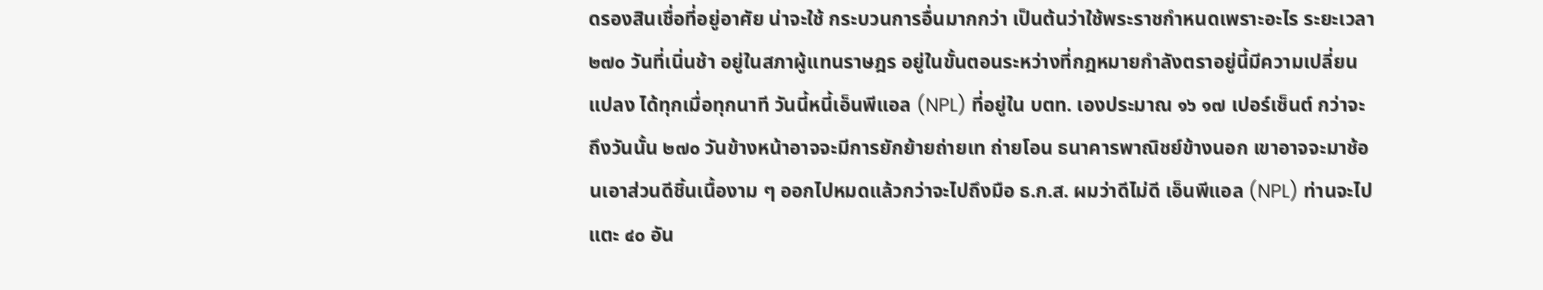ดรองสินเชื่อที่อยู่อาศัย น่าจะใช้ กระบวนการอื่นมากกว่า เป็นต้นว่าใช้พระราชกำหนดเพราะอะไร ระยะเวลา ๒๗๐ วันที่เนิ่นช้า อยู่ในสภาผู้แทนราษฎร อยู่ในขั้นตอนระหว่างที่กฎหมายกำลังตราอยู่นี้มีความเปลี่ยนแปลง ได้ทุกเมื่อทุกนาที วันนี้หนี้เอ็นพีแอล (NPL) ที่อยู่ใน บตท. เองประมาณ ๑๖ ๑๗ เปอร์เซ็นต์ กว่าจะถึงวันนั้น ๒๗๐ วันข้างหน้าอาจจะมีการยักย้ายถ่ายเท ถ่ายโอน ธนาคารพาณิชย์ข้างนอก เขาอาจจะมาช้อนเอาส่วนดีชิ้นเนื้องาม ๆ ออกไปหมดแล้วกว่าจะไปถึงมือ ธ.ก.ส. ผมว่าดีไม่ดี เอ็นพีแอล (NPL) ท่านจะไปแตะ ๔๐ อัน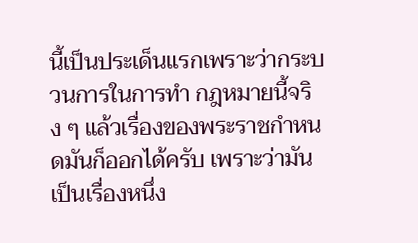นี้เป็นประเด็นแรกเพราะว่ากระบวนการในการทำ กฎหมายนี้จริง ๆ แล้วเรื่องของพระราชกำหนดมันก็ออกได้ครับ เพราะว่ามันเป็นเรื่องหนึ่ง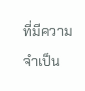ที่มีความจำเป็น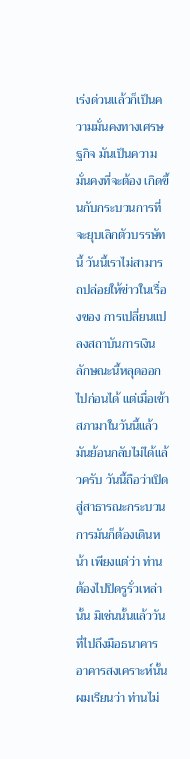เร่งด่วนแล้วก็เป็นความมั่นคงทางเศรษฐกิจ มันเป็นความมั่นคงที่จะต้อง เกิดขึ้นกับกระบวนการที่จะยุบเลิกตัวบรรษัทนี้ วันนี้เราไม่สามารถปล่อยให้ข่าวในเรื่องของ การเปลี่ยนแปลงสถาบันการเงินลักษณะนี้หลุดออกไปก่อนได้ แต่เมื่อเข้าสภามาในวันนี้แล้ว มันย้อนกลับไม่ได้แล้วครับ วันนี้ถือว่าเปิดสู่สาธารณะกระบวนการมันก็ต้องเดินหน้า เพียงแต่ว่า ท่านต้องไปปิดรูรั่วเหล่านั้น มิเช่นนั้นแล้ววันที่ไปถึงมือธนาคารอาคารสงเคราะห์นั้นผมเรียนว่า ท่านไม่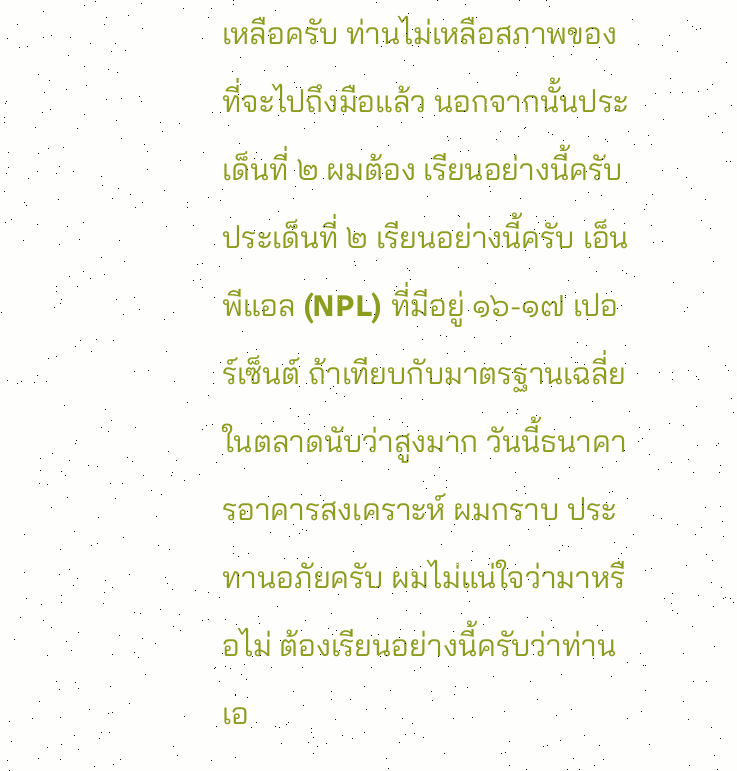เหลือครับ ท่านไม่เหลือสภาพของที่จะไปถึงมือแล้ว นอกจากนั้นประเด็นที่ ๒ ผมต้อง เรียนอย่างนี้ครับ
ประเด็นที่ ๒ เรียนอย่างนี้ครับ เอ็นพีแอล (NPL) ที่มีอยู่ ๑๖-๑๗ เปอร์เซ็นต์ ถ้าเทียบกับมาตรฐานเฉลี่ยในตลาดนับว่าสูงมาก วันนี้ธนาคารอาคารสงเคราะห์ ผมกราบ ประทานอภัยครับ ผมไม่แน่ใจว่ามาหรือไม่ ต้องเรียนอย่างนี้ครับว่าท่านเอ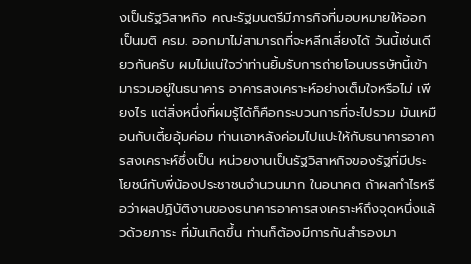งเป็นรัฐวิสาหกิจ คณะรัฐมนตรีมีภารกิจที่มอบหมายให้ออกเป็นมติ ครม. ออกมาไม่สามารถที่จะหลีกเลี่ยงได้ วันนี้เช่นเดียวกันครับ ผมไม่แน่ใจว่าท่านยิ้มรับการถ่ายโอนบรรษัทนี้เข้ามารวมอยู่ในธนาคาร อาคารสงเคราะห์อย่างเต็มใจหรือไม่ เพียงไร แต่สิ่งหนึ่งที่ผมรู้ได้ก็คือกระบวนการที่จะไปรวม มันเหมือนกับเตี้ยอุ้มค่อม ท่านเอาหลังค่อมไปแปะให้กับธนาคารอาคารสงเคราะห์ซึ่งเป็น หน่วยงานเป็นรัฐวิสาหกิจของรัฐที่มีประโยชน์กับพี่น้องประชาชนจำนวนมาก ในอนาคต ถ้าผลกำไรหรือว่าผลปฏิบัติงานของธนาคารอาคารสงเคราะห์ถึงจุดหนึ่งแล้วด้วยภาระ ที่มันเกิดขึ้น ท่านก็ต้องมีการกันสำรองมา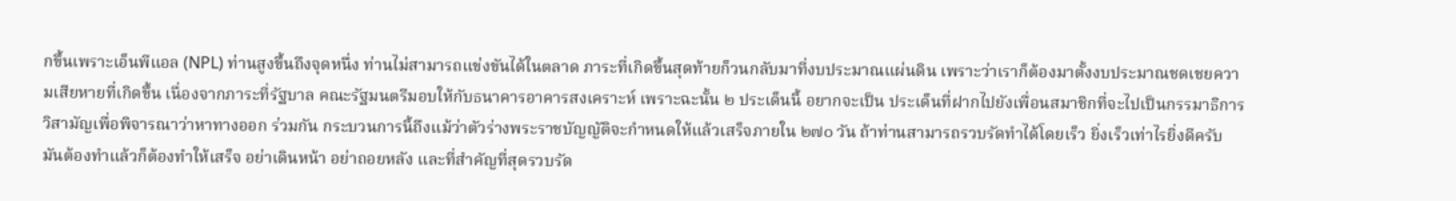กขึ้นเพราะเอ็นพีแอล (NPL) ท่านสูงขึ้นถึงจุดหนึ่ง ท่านไม่สามารถแข่งขันได้ในตลาด ภาระที่เกิดขึ้นสุดท้ายก็วนกลับมาที่งบประมาณแผ่นดิน เพราะว่าเราก็ต้องมาตั้งงบประมาณชดเชยความเสียหายที่เกิดขึ้น เนื่องจากภาระที่รัฐบาล คณะรัฐมนตรีมอบให้กับธนาคารอาคารสงเคราะห์ เพราะฉะนั้น ๒ ประเด็นนี้ อยากจะเป็น ประเด็นที่ฝากไปยังเพื่อนสมาชิกที่จะไปเป็นกรรมาธิการวิสามัญเพื่อพิจารณาว่าหาทางออก ร่วมกัน กระบวนการนี้ถึงแม้ว่าตัวร่างพระราชบัญญัติจะกำหนดให้แล้วเสร็จภายใน ๒๗๐ วัน ถ้าท่านสามารถรวบรัดทำได้โดยเร็ว ยิ่งเร็วเท่าไรยิ่งดีครับ มันต้องทำแล้วก็ต้องทำให้เสร็จ อย่าเดินหน้า อย่าถอยหลัง และที่สำคัญที่สุดรวบรัด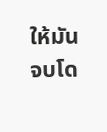ให้มันจบโด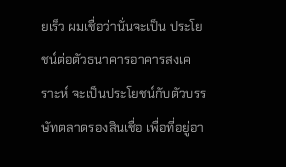ยเร็ว ผมเชื่อว่านั่นจะเป็น ประโยชน์ต่อตัวธนาคารอาคารสงเคราะห์ จะเป็นประโยชน์กับตัวบรรษัทตลาดรองสินเชื่อ เพื่อที่อยู่อา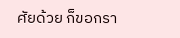ศัยด้วย ก็ขอกรา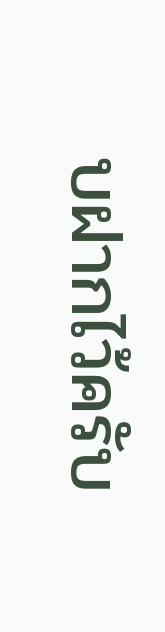บฝากไว้ครับ